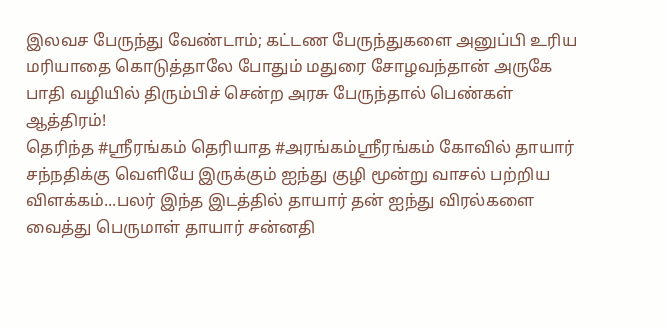இலவச பேருந்து வேண்டாம்; கட்டண பேருந்துகளை அனுப்பி உரிய மரியாதை கொடுத்தாலே போதும் மதுரை சோழவந்தான் அருகே பாதி வழியில் திரும்பிச் சென்ற அரசு பேருந்தால் பெண்கள் ஆத்திரம்!
தெரிந்த #ஶ்ரீரங்கம் தெரியாத #அரங்கம்ஸ்ரீரங்கம் கோவில் தாயார் சந்நதிக்கு வெளியே இருக்கும் ஐந்து குழி மூன்று வாசல் பற்றிய விளக்கம்...பலர் இந்த இடத்தில் தாயார் தன் ஐந்து விரல்களை வைத்து பெருமாள் தாயார் சன்னதி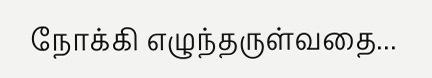நோக்கி எழுந்தருள்வதை...